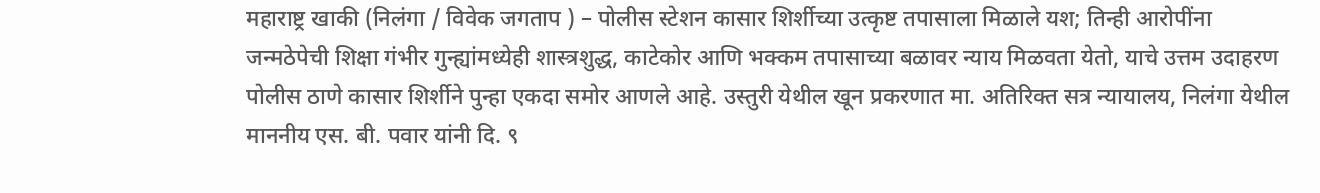महाराष्ट्र खाकी (निलंगा / विवेक जगताप ) – पोलीस स्टेशन कासार शिर्शीच्या उत्कृष्ट तपासाला मिळाले यश; तिन्ही आरोपींना जन्मठेपेची शिक्षा गंभीर गुन्ह्यांमध्येही शास्त्रशुद्ध, काटेकोर आणि भक्कम तपासाच्या बळावर न्याय मिळवता येतो, याचे उत्तम उदाहरण पोलीस ठाणे कासार शिर्शीने पुन्हा एकदा समोर आणले आहे. उस्तुरी येथील खून प्रकरणात मा. अतिरिक्त सत्र न्यायालय, निलंगा येथील माननीय एस. बी. पवार यांनी दि. ९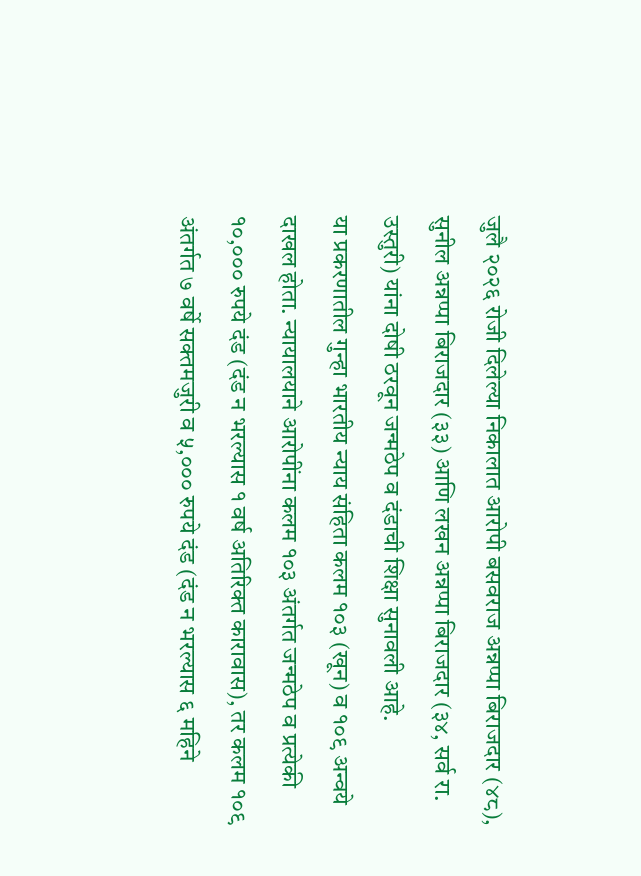जुलै २०२६ रोजी दिलेल्या निकालात आरोपी बसवराज अन्नप्पा बिराजदार (४८), सुनील अन्नप्पा बिराजदार (३३) आणि लखन अन्नप्पा बिराजदार (३४, सर्व रा. उस्तुरी) यांना दोषी ठरवून जन्मठेप व दंडाची शिक्षा सुनावली आहे.
या प्रकरणातील गुन्हा भारतीय न्याय संहिता कलम १०३ (खून) व १०९ अन्वये दाखल होता. न्यायालयाने आरोपींना कलम १०३ अंतर्गत जन्मठेप व प्रत्येकी १०,००० रुपये दंड (दंड न भरल्यास १ वर्ष अतिरिक्त कारावास), तर कलम १०९ अंतर्गत ७ वर्षे सक्तमजुरी व ५,००० रुपये दंड (दंड न भरल्यास ६ महिने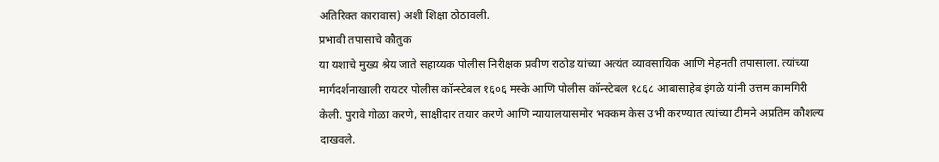अतिरिक्त कारावास) अशी शिक्षा ठोठावली.
प्रभावी तपासाचे कौतुक
या यशाचे मुख्य श्रेय जाते सहाय्यक पोलीस निरीक्षक प्रवीण राठोड यांच्या अत्यंत व्यावसायिक आणि मेहनती तपासाला. त्यांच्या मार्गदर्शनाखाली रायटर पोलीस कॉन्स्टेबल १६०६ मस्के आणि पोलीस कॉन्स्टेबल १८६८ आबासाहेब इंगळे यांनी उत्तम कामगिरी केली. पुरावे गोळा करणे, साक्षीदार तयार करणे आणि न्यायालयासमोर भक्कम केस उभी करण्यात त्यांच्या टीमने अप्रतिम कौशल्य दाखवले.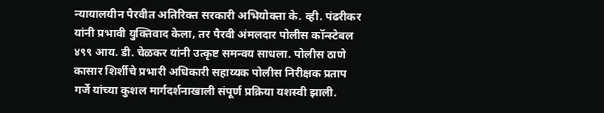न्यायालयीन पैरवीत अतिरिक्त सरकारी अभियोक्ता के. व्ही. पंढरीकर यांनी प्रभावी युक्तिवाद केला, तर पैरवी अंमलदार पोलीस कॉन्स्टेबल ४९९ आय. डी. चेळकर यांनी उत्कृष्ट समन्वय साधला. पोलीस ठाणे कासार शिर्शीचे प्रभारी अधिकारी सहाय्यक पोलीस निरीक्षक प्रताप गर्जे यांच्या कुशल मार्गदर्शनाखाली संपूर्ण प्रक्रिया यशस्वी झाली.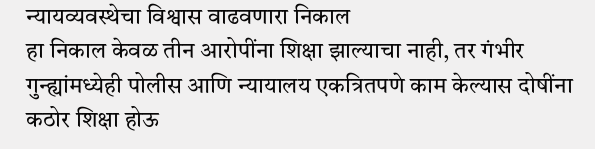न्यायव्यवस्थेचा विश्वास वाढवणारा निकाल
हा निकाल केवळ तीन आरोपींना शिक्षा झाल्याचा नाही, तर गंभीर गुन्ह्यांमध्येही पोलीस आणि न्यायालय एकत्रितपणे काम केल्यास दोषींना कठोर शिक्षा होऊ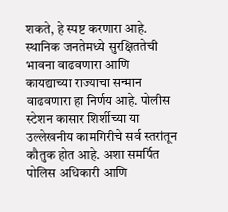शकते, हे स्पष्ट करणारा आहे. स्थानिक जनतेमध्ये सुरक्षिततेची भावना वाढवणारा आणि कायद्याच्या राज्याचा सन्मान वाढवणारा हा निर्णय आहे. पोलीस स्टेशन कासार शिर्शीच्या या उल्लेखनीय कामगिरीचे सर्व स्तरांतून कौतुक होत आहे. अशा समर्पित पोलिस अधिकारी आणि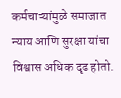कर्मचाऱ्यांमुळे समाजात न्याय आणि सुरक्षा यांचा विश्वास अधिक दृढ होतो.